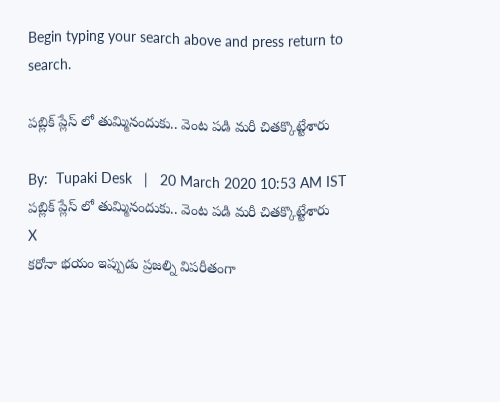Begin typing your search above and press return to search.

పబ్లిక్ ప్లేస్ లో తుమ్మినందుకు.. వెంట పడి మరీ చితక్కొట్టేశారు

By:  Tupaki Desk   |   20 March 2020 10:53 AM IST
పబ్లిక్ ప్లేస్ లో తుమ్మినందుకు.. వెంట పడి మరీ చితక్కొట్టేశారు
X
కరోనా భయం ఇప్పుడు ప్రజల్ని విపరీతంగా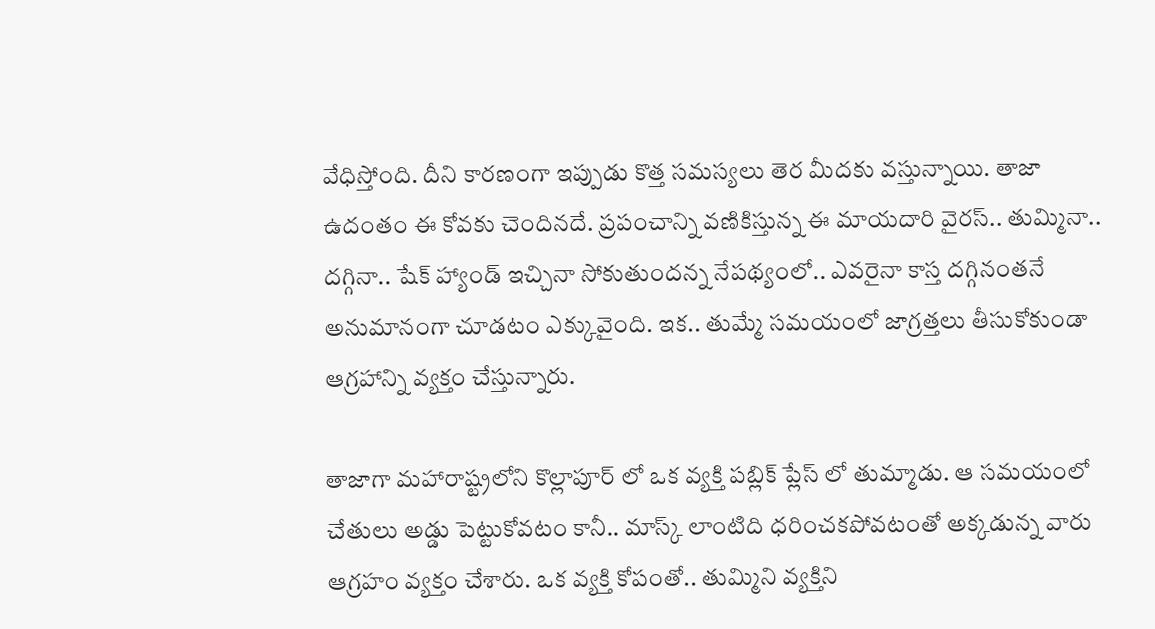వేధిస్తోంది. దీని కారణంగా ఇప్పుడు కొత్త సమస్యలు తెర మీదకు వస్తున్నాయి. తాజా ఉదంతం ఈ కోవకు చెందినదే. ప్రపంచాన్ని వణికిస్తున్న ఈ మాయదారి వైరస్.. తుమ్మినా.. దగ్గినా.. షేక్ హ్యాండ్ ఇచ్చినా సోకుతుందన్న నేపథ్యంలో.. ఎవరైనా కాస్త దగ్గినంతనే అనుమానంగా చూడటం ఎక్కువైంది. ఇక.. తుమ్మే సమయంలో జాగ్రత్తలు తీసుకోకుండా ఆగ్రహాన్ని వ్యక్తం చేస్తున్నారు.

తాజాగా మహారాష్ట్రలోని కొల్లాపూర్ లో ఒక వ్యక్తి పబ్లిక్ ప్లేస్ లో తుమ్మాడు. ఆ సమయంలో చేతులు అడ్డు పెట్టుకోవటం కానీ.. మాస్క్ లాంటిది ధరించకపోవటంతో అక్కడున్న వారు ఆగ్రహం వ్యక్తం చేశారు. ఒక వ్యక్తి కోపంతో.. తుమ్మిని వ్యక్తిని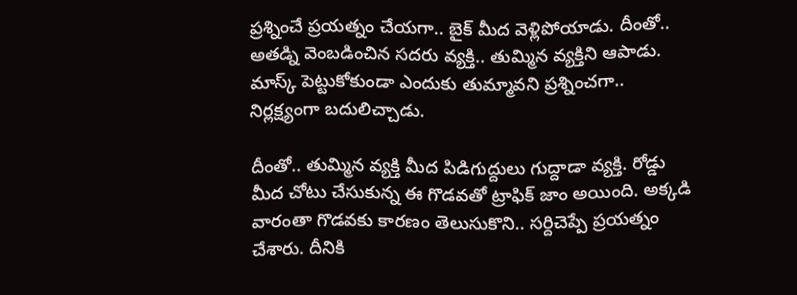ప్రశ్నించే ప్రయత్నం చేయగా.. బైక్ మీద వెళ్లిపోయాడు. దీంతో.. అతడ్ని వెంబడించిన సదరు వ్యక్తి.. తుమ్మిన వ్యక్తిని ఆపాడు. మాస్క్ పెట్టుకోకుండా ఎందుకు తుమ్మావని ప్రశ్నించగా.. నిర్లక్ష్యంగా బదులిచ్చాడు.

దీంతో.. తుమ్మిన వ్యక్తి మీద పిడిగుద్దులు గుద్దాడా వ్యక్తి. రోడ్డు మీద చోటు చేసుకున్న ఈ గొడవతో ట్రాఫిక్ జాం అయింది. అక్కడి వారంతా గొడవకు కారణం తెలుసుకొని.. సర్దిచెప్పే ప్రయత్నం చేశారు. దీనికి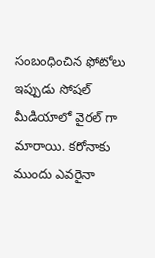సంబంధించిన ఫోటోలు ఇప్పుడు సోషల్ మీడియాలో వైరల్ గా మారాయి. కరోనాకు ముందు ఎవరైనా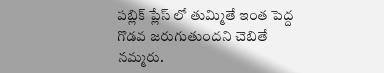పబ్లిక్ ప్లేస్ లో తుమ్మితే ఇంత పెద్ద గొడవ జరుగుతుందని చెబితే నమ్మరు.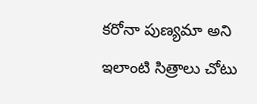కరోనా పుణ్యమా అని ఇలాంటి సిత్రాలు చోటు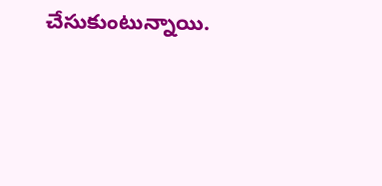చేసుకుంటున్నాయి.